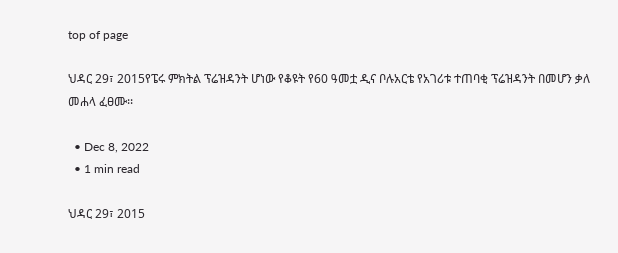top of page

ህዳር 29፣ 2015የፔሩ ምክትል ፕሬዝዳንት ሆነው የቆዩት የ60 ዓመቷ ዲና ቦሉአርቴ የአገሪቱ ተጠባቂ ፕሬዝዳንት በመሆን ቃለ መሐላ ፈፀሙ፡፡

  • Dec 8, 2022
  • 1 min read

ህዳር 29፣ 2015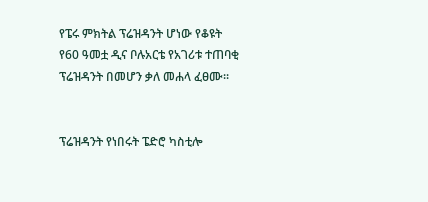የፔሩ ምክትል ፕሬዝዳንት ሆነው የቆዩት የ60 ዓመቷ ዲና ቦሉአርቴ የአገሪቱ ተጠባቂ ፕሬዝዳንት በመሆን ቃለ መሐላ ፈፀሙ፡፡


ፕሬዝዳንት የነበሩት ፔድሮ ካስቲሎ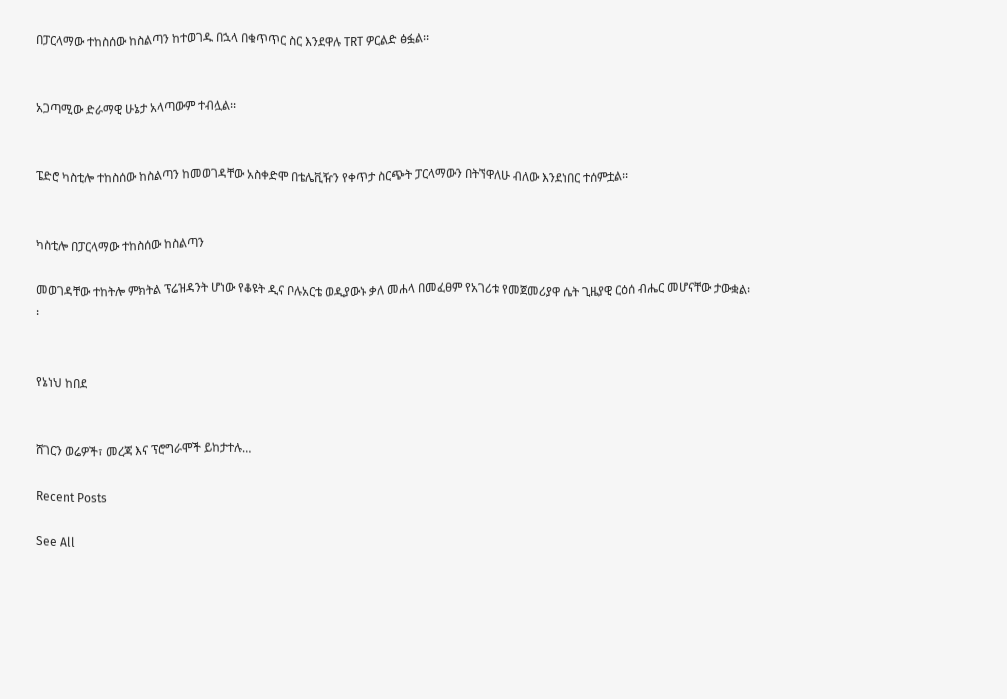በፓርላማው ተከስሰው ከስልጣን ከተወገዱ በኋላ በቁጥጥር ስር እንደዋሉ TRT ዎርልድ ፅፏል፡፡


አጋጣሚው ድራማዊ ሁኔታ አላጣውም ተብሏል፡፡


ፔድሮ ካስቲሎ ተከስሰው ከስልጣን ከመወገዳቸው አስቀድሞ በቴሌቪዥን የቀጥታ ስርጭት ፓርላማውን በትኘዋለሁ ብለው እንደነበር ተሰምቷል፡፡


ካስቲሎ በፓርላማው ተከስሰው ከስልጣን

መወገዳቸው ተከትሎ ምክትል ፕሬዝዳንት ሆነው የቆዩት ዲና ቦሉአርቴ ወዲያውኑ ቃለ መሐላ በመፈፀም የአገሪቱ የመጀመሪያዋ ሴት ጊዜያዊ ርዕሰ ብሔር መሆናቸው ታውቋል፡፡


የኔነህ ከበደ


ሸገርን ወሬዎች፣ መረጃ እና ፕሮግራሞች ይከታተሉ…

Recent Posts

See All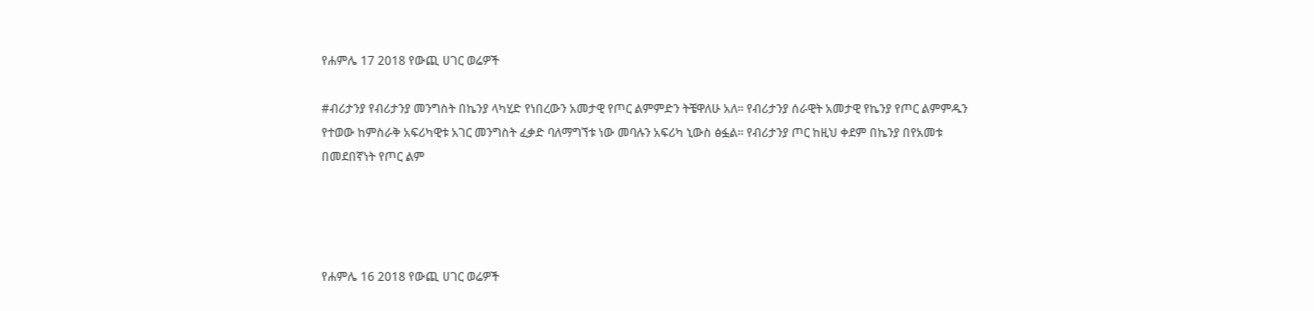የሐምሌ 17 2018 የውጪ ሀገር ወሬዎች

#ብሪታንያ የብሪታንያ መንግስት በኬንያ ላካሂድ የነበረውን አመታዊ የጦር ልምምድን ትቼዋለሁ አለ፡፡ የብሪታንያ ሰራዊት አመታዊ የኬንያ የጦር ልምምዱን የተወው ከምስራቅ አፍሪካዊቱ አገር መንግስት ፈቃድ ባለማግኘቱ ነው መባሉን አፍሪካ ኒውስ ፅፏል፡፡ የብሪታንያ ጦር ከዚህ ቀደም በኬንያ በየአመቱ በመደበኛነት የጦር ልም




የሐምሌ 16 2018 የውጪ ሀገር ወሬዎች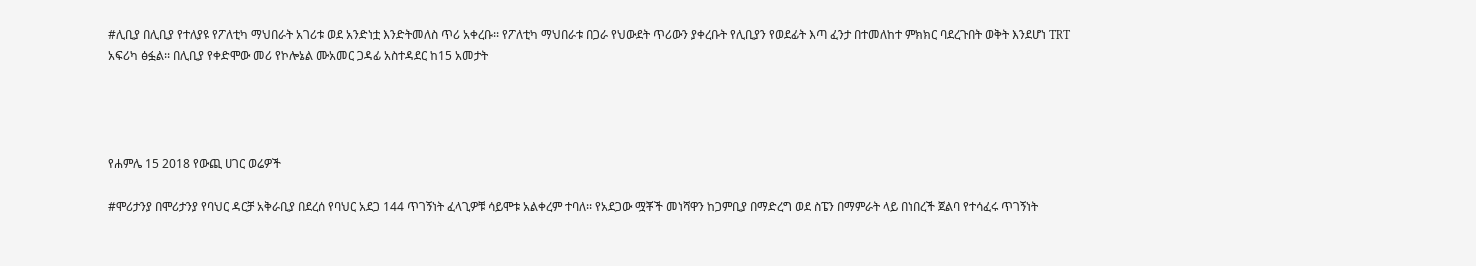#ሊቢያ በሊቢያ የተለያዩ የፖለቲካ ማህበራት አገሪቱ ወደ አንድነቷ እንድትመለስ ጥሪ አቀረቡ፡፡ የፖለቲካ ማህበራቱ በጋራ የህውደት ጥሪውን ያቀረቡት የሊቢያን የወደፊት እጣ ፈንታ በተመለከተ ምክክር ባደረጉበት ወቅት እንደሆነ TRT አፍሪካ ፅፏል፡፡ በሊቢያ የቀድሞው መሪ የኮሎኔል ሙአመር ጋዳፊ አስተዳደር ከ15 አመታት




የሐምሌ 15 2018 የውጪ ሀገር ወሬዎች

#ሞሪታንያ በሞሪታንያ የባህር ዳርቻ አቅራቢያ በደረሰ የባህር አደጋ 144 ጥገኝነት ፈላጊዎቹ ሳይሞቱ አልቀረም ተባለ፡፡ የአደጋው ሟቾች መነሻዋን ከጋምቢያ በማድረግ ወደ ስፔን በማምራት ላይ በነበረች ጀልባ የተሳፈሩ ጥገኝነት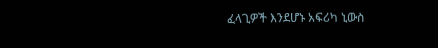ፈላጊዎች እንደሆኑ አፍሪካ ኒውስ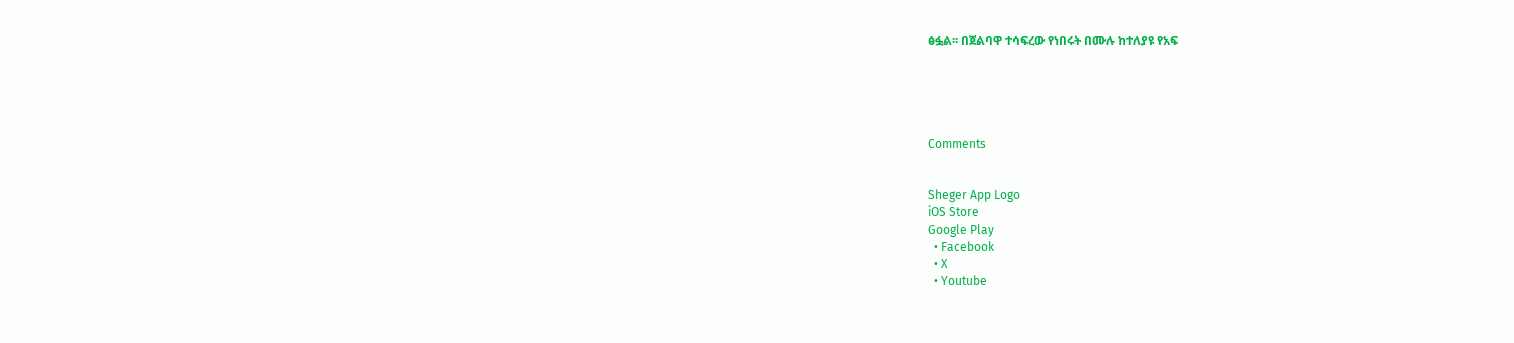ፅፏል፡፡ በጀልባዋ ተሳፍረው የነበሩት በሙሉ ከተለያዩ የአፍ





Comments


Sheger App Logo
iOS Store
Google Play
  • Facebook
  • X
  • Youtube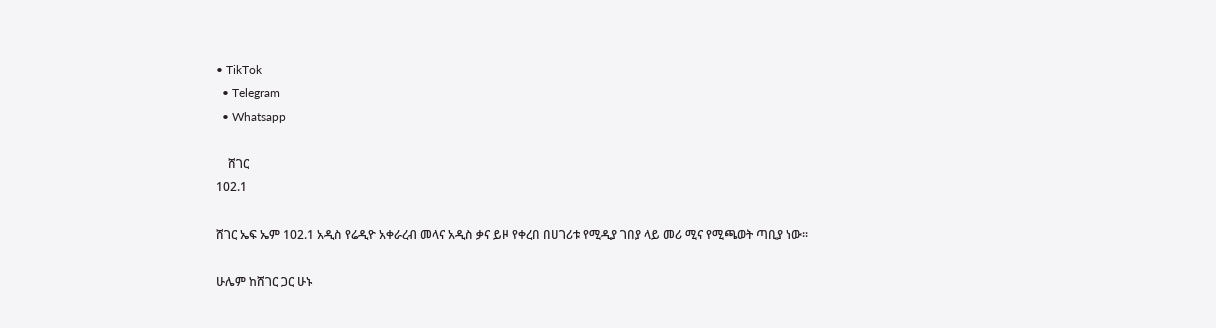• TikTok
  • Telegram
  • Whatsapp

    ሸገር
102.1

ሸገር ኤፍ ኤም 102.1 አዲስ የሬዲዮ አቀራረብ መላና አዲስ ቃና ይዞ የቀረበ በሀገሪቱ የሚዲያ ገበያ ላይ መሪ ሚና የሚጫወት ጣቢያ ነው፡፡

ሁሌም ከሸገር ጋር ሁኑ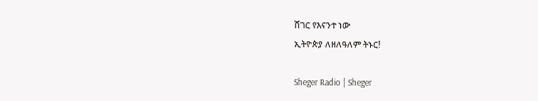ሸገር የእናንተ ነው
ኢትዮጵያ ለዘለዓለም ትኑር!

Sheger Radio | Sheger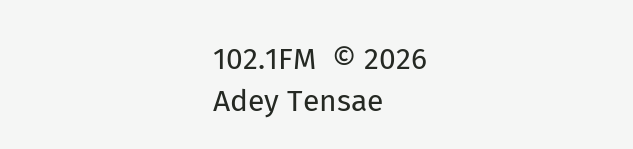102.1FM  © 2026 Adey Tensae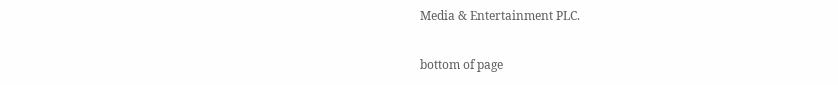Media & Entertainment PLC.

bottom of page